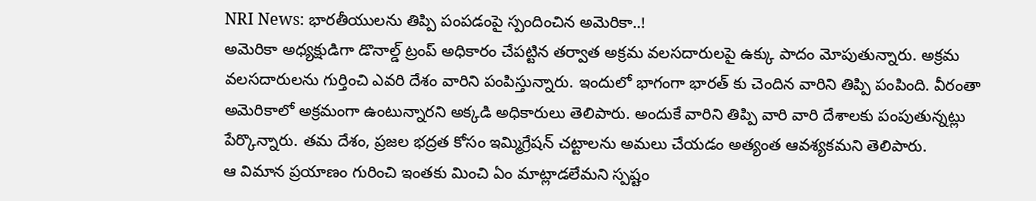NRI News: భారతీయులను తిప్పి పంపడంపై స్పందించిన అమెరికా..!
అమెరికా అధ్యక్షుడిగా డొనాల్డ్ ట్రంప్ అధికారం చేపట్టిన తర్వాత అక్రమ వలసదారులపై ఉక్కు పాదం మోపుతున్నారు. అక్రమ వలసదారులను గుర్తించి ఎవరి దేశం వారిని పంపిస్తున్నారు. ఇందులో భాగంగా భారత్ కు చెందిన వారిని తిప్పి పంపింది. వీరంతా అమెరికాలో అక్రమంగా ఉంటున్నారని అక్కడి అధికారులు తెలిపారు. అందుకే వారిని తిప్పి వారి వారి దేశాలకు పంపుతున్నట్లు పేర్కొన్నారు. తమ దేశం, ప్రజల భద్రత కోసం ఇమ్మిగ్రేషన్ చట్టాలను అమలు చేయడం అత్యంత ఆవశ్యకమని తెలిపారు.
ఆ విమాన ప్రయాణం గురించి ఇంతకు మించి ఏం మాట్లాడలేమని స్పష్టం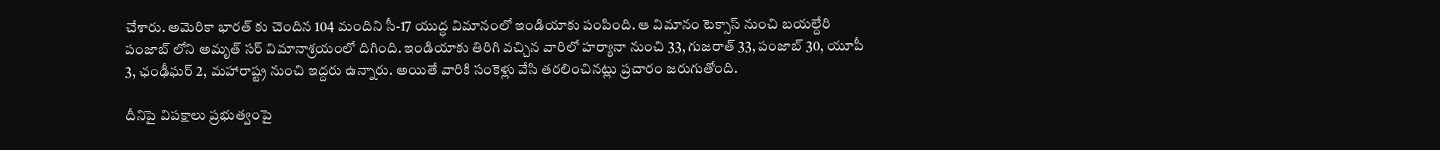చేశారు. అమెరికా భారత్ కు చెందిన 104 మందిని సీ-17 యుద్ధ విమానంలో ఇండియాకు పంపింది. ఆ విమానం టెక్సాస్ నుంచి బయల్దేరి పంజాబ్ లోని అమృత్ సర్ విమానాశ్రయంలో దిగింది. ఇండియాకు తిరిగి వచ్చిన వారిలో హర్యానా నుంచి 33, గుజరాత్ 33, పంజాబ్ 30, యూపీ 3, ఛంఢీఘర్ 2, మహారాష్ట్ర నుంచి ఇద్దరు ఉన్నారు. అయితే వారికి సంకెళ్లు వేసి తరలించినట్లు ప్రచారం జరుగుతోంది.

దీనిపై విపక్షాలు ప్రభుత్వంపై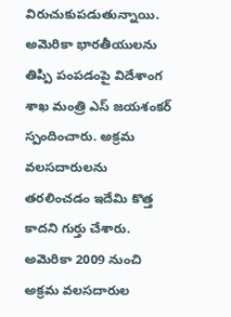విరుచుకుపడుతున్నాయి. అమెరికా భారతీయులను తిప్పి పంపడంపై విదేశాంగ శాఖ మంత్రి ఎస్ జయశంకర్ స్పందించారు. అక్రమ వలసదారులను తరలించడం ఇదేమి కొత్త కాదని గుర్తు చేశారు. అమెరికా 2009 నుంచి అక్రమ వలసదారుల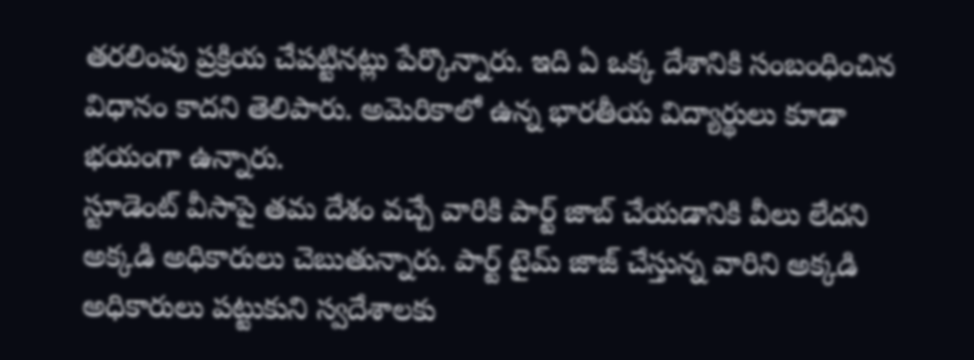తరలింపు ప్రక్రియ చేపట్టినట్లు పేర్కొన్నారు. ఇది ఏ ఒక్క దేశానికి సంబంధించిన విధానం కాదని తెలిపారు. అమెరికాలో ఉన్న భారతీయ విద్యార్థులు కూడా భయంగా ఉన్నారు.
స్టూడెంట్ వీసాపై తమ దేశం వచ్చే వారికి పార్ట్ జాబ్ చేయడానికి వీలు లేదని అక్కడి అధికారులు చెబుతున్నారు. పార్ట్ టైమ్ జాజ్ చేస్తున్న వారిని అక్కడి అధికారులు పట్టుకుని స్వదేశాలకు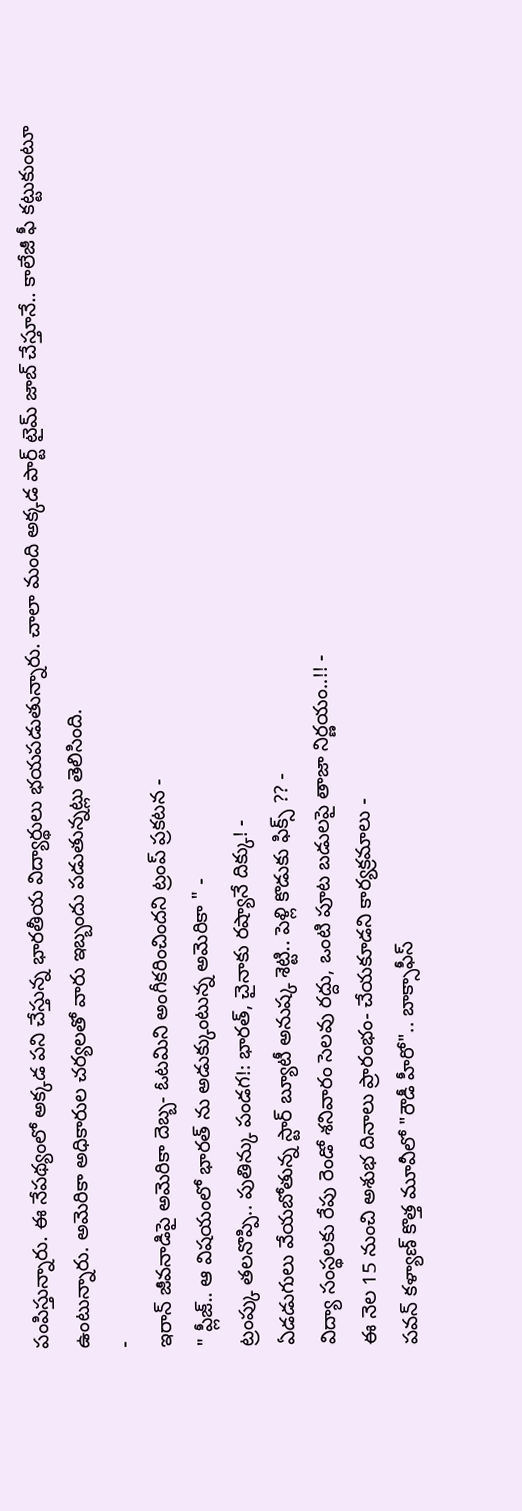పంపిస్తున్నారు. ఈ నేపథ్యంలో అక్కడ పని చేస్తున్న భారతీయ విద్యార్థులు భయపడుతున్నారు. చాలా మంది అక్కడ పార్ట్ టైమ్ జాబ్ చేస్తూనే.. కాలేజీ ఫీ కట్టుకుంటూ ఉంటున్నారు. అమెరికా అధికారుల చర్యలతో వారు ఇబ్బందు పడుతున్నట్లు తెలిసింది.
-
ఇరాన్ జీవనాడిపై అమెరికా దెబ్బ- ఓటమిని అంగీకరించిందని ట్రంప్ ప్రకటన -
" ప్లీజ్.. ఆ విషయంలో భారత్ ను అడుక్కుంటున్న అమెరికా " -
ట్రంప్కు తలనొప్పి.. పుతిన్కు పండగ!: భారత్, చైనాకు రష్యానే దిక్కు! -
ఏడడుగులు వేయబోతున్న స్టార్ బ్యూటీ అనుష్క శెట్టి.. పెళ్లి కొడుకు ఫిక్స్ ?? -
విద్యా సంస్థలకు రేపు రెండో శనివారం సెలవు రద్దు, ఒంటి పూట బడులపై తాజా నిర్ణయం..!! -
ఈ నెల 15 నుంచి అశుభ దినాలు ప్రారంభం- చేయకూడని కార్యక్రమాలు -
పవన్ కళ్యాణ్ కొత్త మూవీలో "రౌడీ హీరో".. బాక్సాఫీస్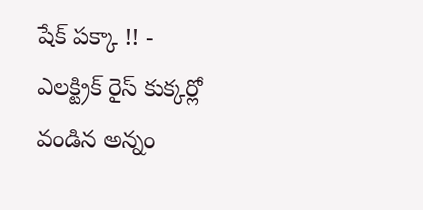షేక్ పక్కా !! -
ఎలక్ట్రిక్ రైస్ కుక్కర్లో వండిన అన్నం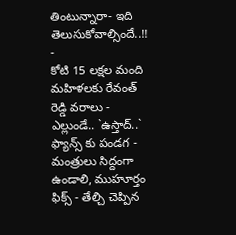తింటున్నారా- ఇది తెలుసుకోవాల్సిందే..!! -
కోటి 15 లక్షల మంది మహిళలకు రేవంత్ రెడ్డి వరాలు -
ఎల్లుండే.. `ఉస్తాద్..` ఫ్యాన్స్ కు పండగ -
మంత్రులు సిద్దంగా ఉండాలి, ముహూర్తం ఫిక్స్ - తేల్చి చెప్పిన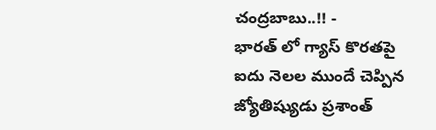చంద్రబాబు..!! -
భారత్ లో గ్యాస్ కొరతపై ఐదు నెలల ముందే చెప్పిన జ్యోతిష్యుడు ప్రశాంత్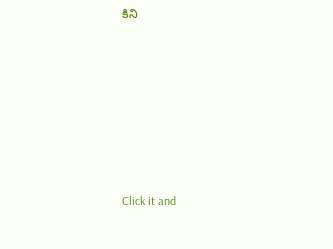కిని












Click it and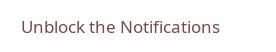Unblock the Notifications